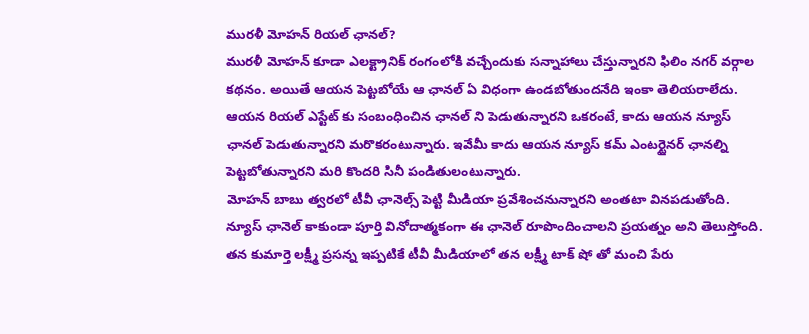మురళీ మోహన్ రియల్ ఛానల్?
మురళీ మోహన్ కూడా ఎలక్ట్రానిక్ రంగంలోకి వచ్చేందుకు సన్నాహాలు చేస్తున్నారని ఫిలిం నగర్ వర్గాల కథనం. అయితే ఆయన పెట్టబోయే ఆ ఛానల్ ఏ విధంగా ఉండబోతుందనేది ఇంకా తెలియరాలేదు. ఆయన రియల్ ఎస్టేట్ కు సంబంధించిన ఛానల్ ని పెడుతున్నారని ఒకరంటే, కాదు ఆయన న్యూస్ ఛానల్ పెడుతున్నారని మరొకరంటున్నారు. ఇవేమీ కాదు ఆయన న్యూస్ కమ్ ఎంటర్టైనర్ ఛానల్ని పెట్టబోతున్నారని మరి కొందరి సినీ పండితులంటున్నారు.
మోహన్ బాబు త్వరలో టీవీ ఛానెల్స్ పెట్టి మీడియా ప్రవేశించనున్నారని అంతటా వినపడుతోంది. న్యూస్ ఛానెల్ కాకుండా పూర్తి వినోదాత్మకంగా ఈ ఛానెల్ రూపొందించాలని ప్రయత్నం అని తెలుస్తోంది. తన కుమార్తె లక్ష్మీ ప్రసన్న ఇప్పటికే టీవీ మీడియాలో తన లక్ష్మీ టాక్ షో తో మంచి పేరు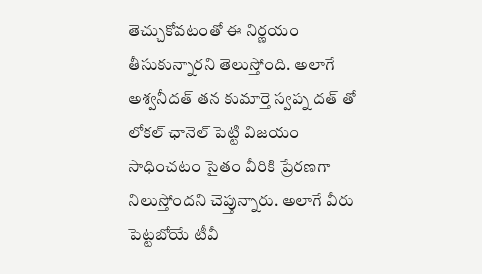తెచ్చుకోవటంతో ఈ నిర్ణయం తీసుకున్నారని తెలుస్తోంది. అలాగే అశ్వనీదత్ తన కుమార్తె స్వప్న దత్ తో లోకల్ ఛానెల్ పెట్టి విజయం సాధించటం సైతం వీరికి ప్రేరణగా నిలుస్తోందని చెప్తున్నారు. అలాగే వీరు పెట్టబోయే టీవీ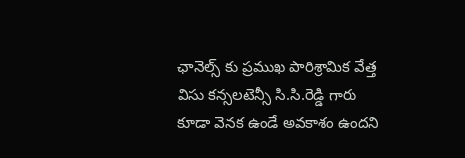ఛానెల్స్ కు ప్రముఖ పారిశ్రామిక వేత్త విసు కన్సలటెన్సీ సి.సి.రెడ్డి గారు కూడా వెనక ఉండే అవకాశం ఉందని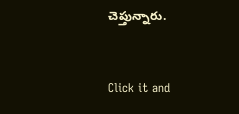చెప్తున్నారు.


Click it and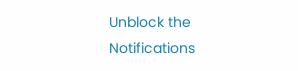Unblock the Notifications